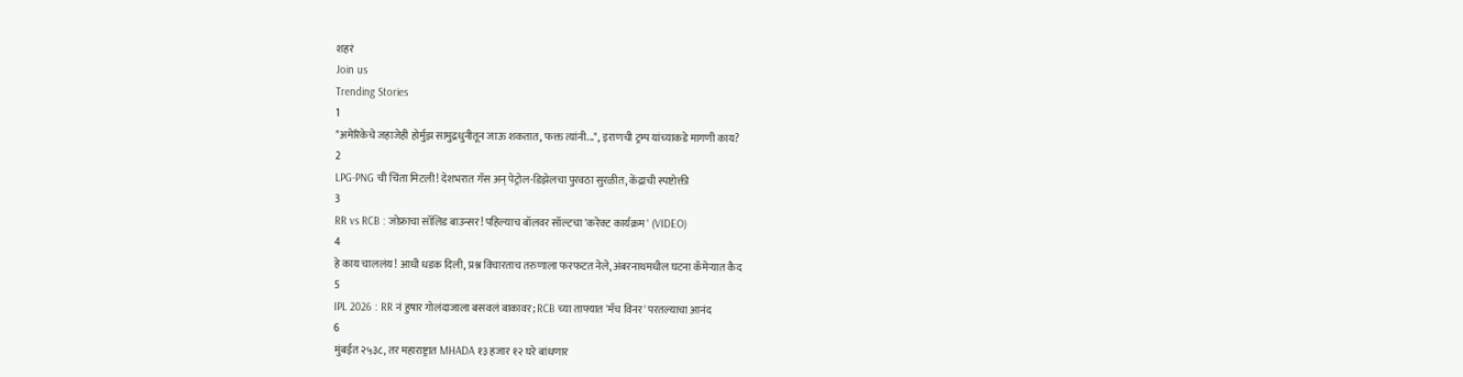शहरं
Join us
Trending Stories
1
"अमेरिकेचे जहाजेही होर्मुझ सामुद्रधुनीतून जाऊ शकतात, फक्त त्यांनी...", इराणची ट्रम्प यांच्याकडे मागणी काय?
2
LPG-PNG ची चिंता मिटली! देशभरात गॅस अन् पेट्रोल-डिझेलचा पुरवठा सुरळीत, केंद्राची स्पष्टोक्ती
3
RR vs RCB : जोफ्राचा सॉलिड बाउन्सर! पहिल्याच बॉलवर सॉल्टचा 'करेक्ट कार्यक्रम' (VIDEO)
4
हे काय चाललंय! आधी धडक दिली, प्रश्न विचारताच तरुणाला फरफटत नेले, अंबरनाथमधील घटना कॅमेऱ्यात कैद
5
IPL 2026 : RR नं हुषार गोलंदाजाला बसवलं बाकावर; RCB च्या ताफ्यात 'मॅच विनर' परतल्याचा आनंद
6
मुंबईत २५३८, तर महाराष्ट्रात MHADA १३ हजार १२ घरे बांधणार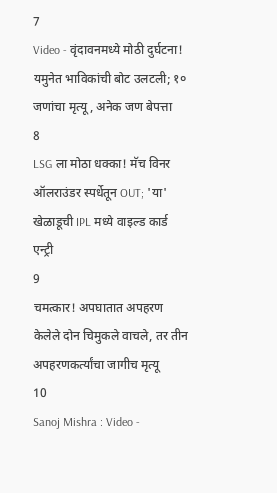7
Video - वृंदावनमध्ये मोठी दुर्घटना! यमुनेत भाविकांची बोट उलटली; १० जणांचा मृत्यू, अनेक जण बेपत्ता
8
LSG ला मोठा धक्का! मॅच विनर ऑलराउंडर स्पर्धेतून OUT; 'या' खेळाडूची IPL मध्ये वाइल्ड कार्ड एन्ट्री
9
चमत्कार! अपघातात अपहरण केलेले दोन चिमुकले वाचले, तर तीन अपहरणकर्त्यांचा जागीच मृत्यू
10
Sanoj Mishra : Video -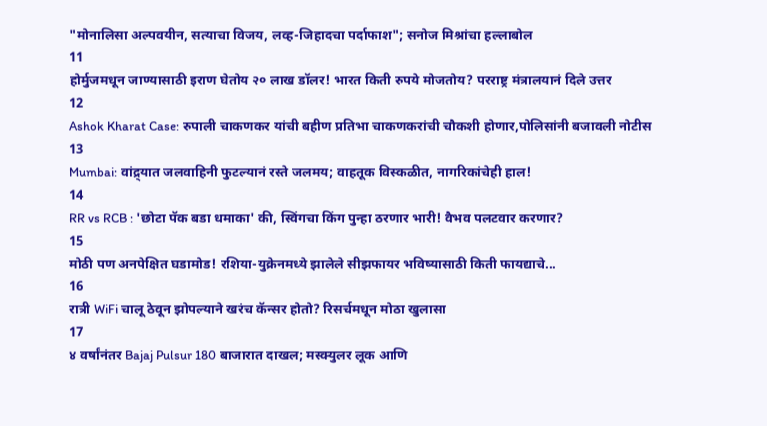"मोनालिसा अल्पवयीन, सत्याचा विजय, लव्ह-जिहादचा पर्दाफाश"; सनोज मिश्रांचा हल्लाबोल
11
होर्मुजमधून जाण्यासाठी इराण घेतोय २० लाख डॉलर! भारत किती रुपये मोजतोय? परराष्ट्र मंत्रालयानं दिले उत्तर
12
Ashok Kharat Case: रुपाली चाकणकर यांची बहीण प्रतिभा चाकणकरांची चौकशी होणार,पोलिसांनी बजावली नोटीस
13
Mumbai: वांद्र्यात जलवाहिनी फुटल्यानं रस्ते जलमय; वाहतूक विस्कळीत, नागरिकांचेही हाल!
14
RR vs RCB : 'छोटा पॅक बडा धमाका' की, स्विंगचा किंग पुन्हा ठरणार भारी! वैभव पलटवार करणार?
15
मोठी पण अनपेक्षित घडामोड! रशिया-युक्रेनमध्ये झालेले सीझफायर भविष्यासाठी किती फायद्याचे...
16
रात्री WiFi चालू ठेवून झोपल्याने खरंच कॅन्सर होतो? रिसर्चमधून मोठा खुलासा
17
४ वर्षांनंतर Bajaj Pulsur 180 बाजारात दाखल; मस्क्युलर लूक आणि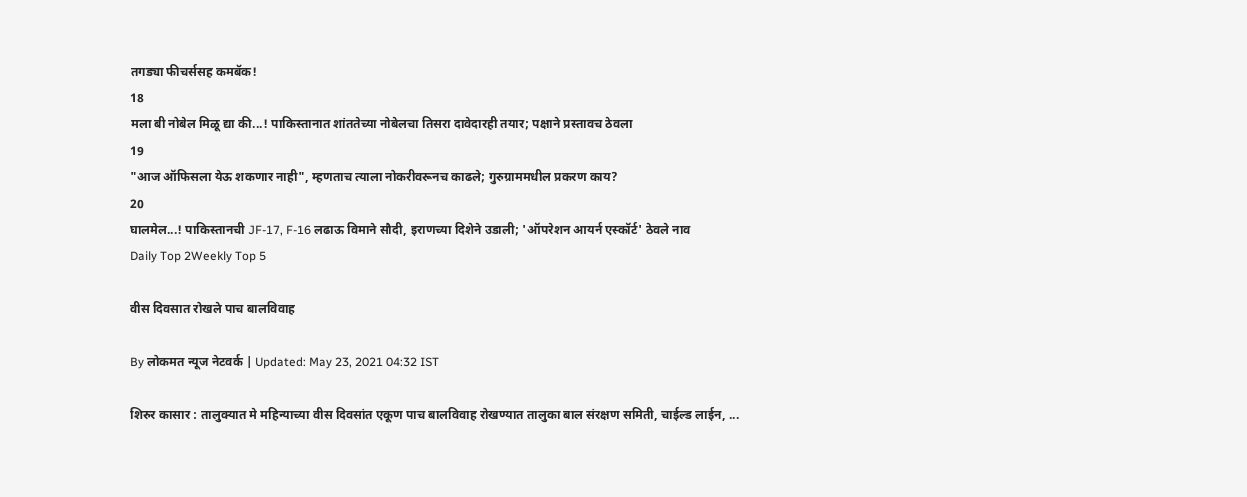तगड्या फीचर्ससह कमबॅक!
18
मला बी नोबेल मिळू द्या की...! पाकिस्तानात शांततेच्या नोबेलचा तिसरा दावेदारही तयार; पक्षाने प्रस्तावच ठेवला
19
"आज ऑफिसला येऊ शकणार नाही", म्हणताच त्याला नोकरीवरूनच काढले; गुरुग्राममधील प्रकरण काय?
20
घालमेल...! पाकिस्तानची JF-17, F-16 लढाऊ विमाने सौदी, इराणच्या दिशेने उडाली; 'ऑपरेशन आयर्न एस्कॉर्ट' ठेवले नाव
Daily Top 2Weekly Top 5

वीस दिवसात रोखले पाच बालविवाह

By लोकमत न्यूज नेटवर्क | Updated: May 23, 2021 04:32 IST

शिरुर कासार : तालुक्यात मे महिन्याच्या वीस दिवसांत एकूण पाच बालविवाह रोखण्यात तालुका बाल संरक्षण समिती, चाईल्ड लाईन, ...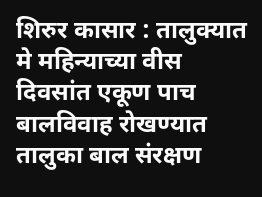शिरुर कासार : तालुक्यात मे महिन्याच्या वीस दिवसांत एकूण पाच बालविवाह रोखण्यात तालुका बाल संरक्षण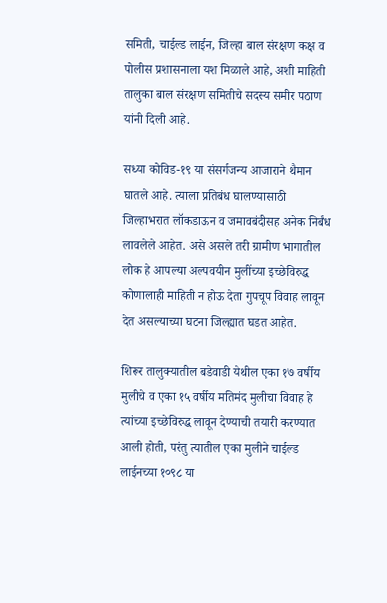समिती, चाईल्ड लाईन, जिल्हा बाल संरक्षण कक्ष व पोलीस प्रशासनाला यश मिळाले आहे, अशी माहिती तालुका बाल संरक्षण समितीचे सदस्य समीर पठाण यांनी दिली आहे.

सध्या कोविड-१९ या संसर्गजन्य आजाराने थैमान घातले आहे. त्याला प्रतिबंध घालण्यासाठी जिल्हाभरात लॉकडाऊन व जमावबंदीसह अनेक निर्बंध लावलेले आहेत. असे असले तरी ग्रामीण भागातील लोक हे आपल्या अल्पवयीन मुलींच्या इच्छेविरुद्ध कोणालाही माहिती न होऊ देता गुपचूप विवाह लावून देत असल्याच्या घटना जिल्ह्यात घडत आहेत.

शिरूर तालुक्यातील बडेवाडी येथील एका १७ वर्षीय मुलीचे व एका १५ वर्षीय मतिमंद मुलीचा विवाह हे त्यांच्या इच्छेविरुद्ध लावून देण्याची तयारी करण्यात आली होती, परंतु त्यातील एका मुलीने चाईल्ड लाईनच्या १०९८ या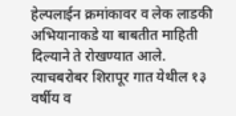हेल्पलाईन क्रमांकावर व लेक लाडकी अभियानाकडे या बाबतीत माहिती दिल्याने ते रोखण्यात आले. त्याचबरोबर शिरापूर गात येथील १३ वर्षीय व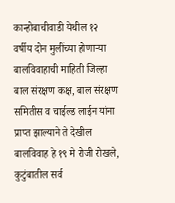कान्होबाचीवाडी येथील १२ वर्षीय दोन मुलींच्या होणाऱ्या बालविवाहाची माहिती जिल्हा बाल संरक्षण कक्ष, बाल संरक्षण समितीस व चाईल्ड लाईन यांना प्राप्त झाल्याने ते देखील बालविवाह हे १९ मे रोजी रोखले, कुटुंबातील सर्व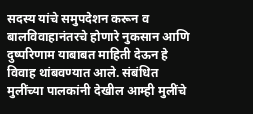सदस्य यांचे समुपदेशन करून व बालविवाहानंतरचे होणारे नुकसान आणि दुष्परिणाम याबाबत माहिती देऊन हे विवाह थांबवण्यात आले. संबंधित मुलींच्या पालकांनी देखील आम्ही मुलींचे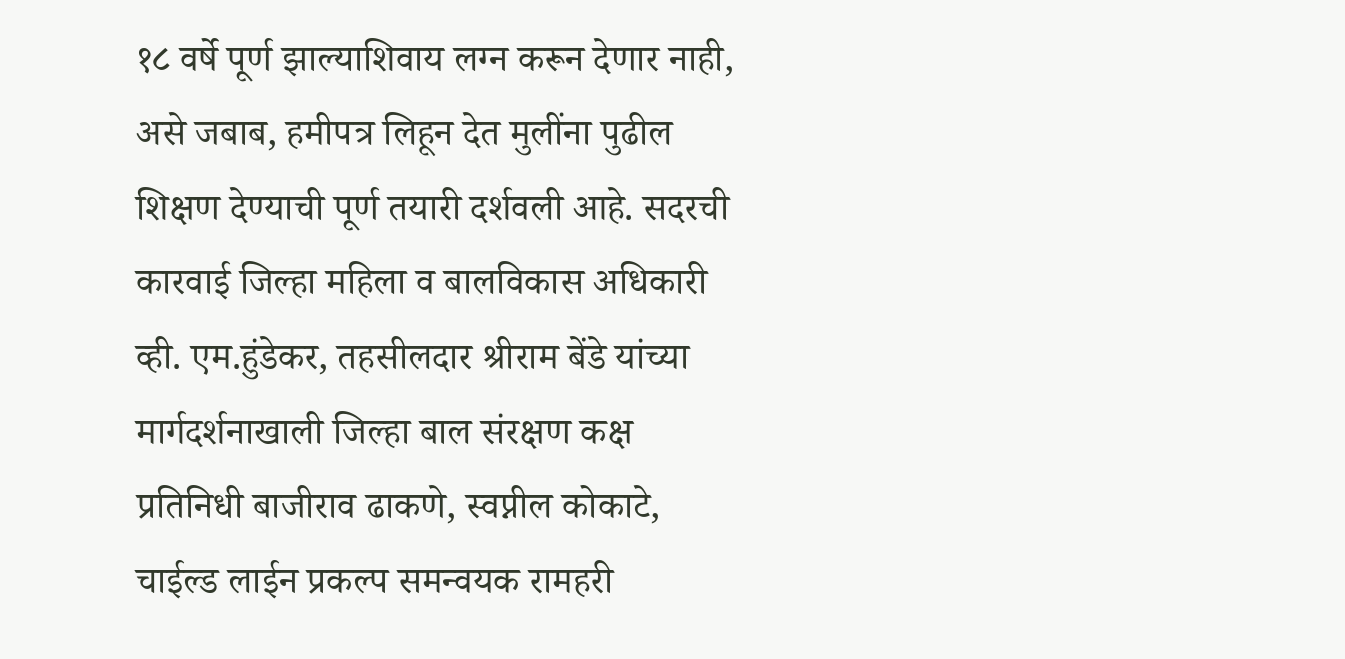१८ वर्षे पूर्ण झाल्याशिवाय लग्न करून देणार नाही, असे जबाब, हमीपत्र लिहून देत मुलींना पुढील शिक्षण देण्याची पूर्ण तयारी दर्शवली आहे. सदरची कारवाई जिल्हा महिला व बालविकास अधिकारी व्ही. एम.हुंडेकर, तहसीलदार श्रीराम बेंडे यांच्या मार्गदर्शनाखाली जिल्हा बाल संरक्षण कक्ष प्रतिनिधी बाजीराव ढाकणे, स्वप्नील कोकाटे, चाईल्ड लाईन प्रकल्प समन्वयक रामहरी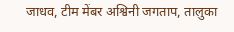जाधव, टीम मेंबर अश्विनी जगताप, तालुका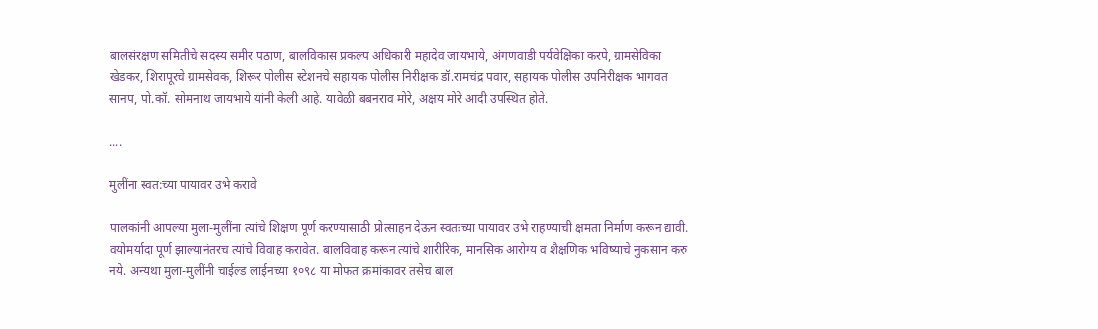बालसंरक्षण समितीचे सदस्य समीर पठाण, बालविकास प्रकल्प अधिकारी महादेव जायभाये, अंगणवाडी पर्यवेक्षिका करपे, ग्रामसेविका खेडकर, शिरापूरचे ग्रामसेवक, शिरूर पोलीस स्टेशनचे सहायक पोलीस निरीक्षक डॉ.रामचंद्र पवार, सहायक पोलीस उपनिरीक्षक भागवत सानप, पो.कॉ. सोमनाथ जायभाये यांनी केली आहे. यावेळी बबनराव मोरे, अक्षय मोरे आदी उपस्थित होते.

....

मुलींना स्वत:च्या पायावर उभे करावे

पालकांनी आपल्या मुला-मुलींना त्यांचे शिक्षण पूर्ण करण्यासाठी प्रोत्साहन देऊन स्वतःच्या पायावर उभे राहण्याची क्षमता निर्माण करून द्यावी. वयोमर्यादा पूर्ण झाल्यानंतरच त्यांचे विवाह करावेत. बालविवाह करून त्यांचे शारीरिक, मानसिक आरोग्य व शैक्षणिक भविष्याचे नुकसान करु नये. अन्यथा मुला-मुलींनी चाईल्ड लाईनच्या १०९८ या मोफत क्रमांकावर तसेच बाल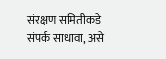संरक्षण समितीकडे संपर्क साधावा, असे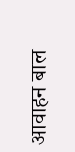आवाहन बाल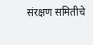संरक्षण समितीचे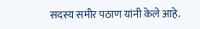सदस्य समीर पठाण यांनी केले आहे.